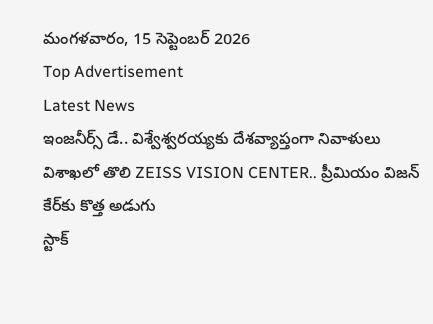మంగళవారం, 15 సెప్టెంబర్ 2026
Top Advertisement
Latest News
ఇంజనీర్స్ డే.. విశ్వేశ్వరయ్యకు దేశవ్యాప్తంగా నివాళులు
విశాఖలో తొలి ZEISS VISION CENTER.. ప్రీమియం విజన్ కేర్‌కు కొత్త అడుగు
స్టాక్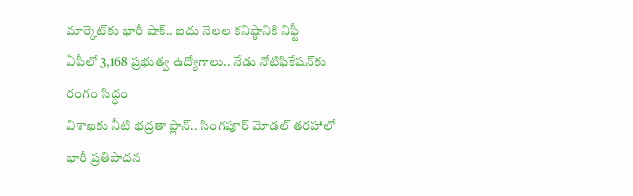మార్కెట్‌కు భారీ షాక్.. ఐదు నెలల కనిష్ఠానికి నిఫ్టీ
ఏపీలో 3,168 ప్రభుత్వ ఉద్యోగాలు.. నేడు నోటిఫికేషన్‌కు రంగం సిద్ధం
విశాఖకు నీటి భద్రతా ప్లాన్.. సింగపూర్ మోడల్ తరహాలో భారీ ప్రతిపాదన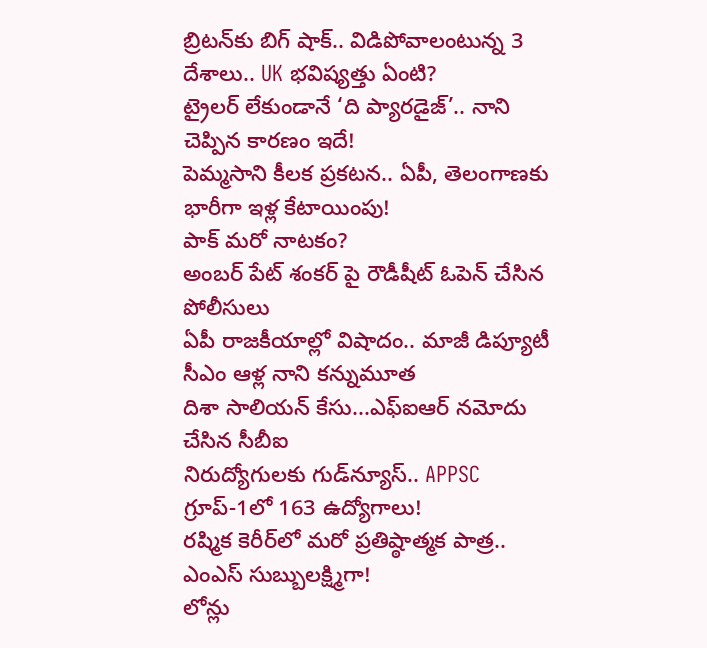బ్రిటన్‌కు బిగ్ షాక్.. విడిపోవాలంటున్న 3 దేశాలు.. UK భవిష్యత్తు ఏంటి?
ట్రైలర్‌ లేకుండానే ‘ది ప్యారడైజ్‌’.. నాని చెప్పిన కారణం ఇదే!
పెమ్మసాని కీలక ప్రకటన.. ఏపీ, తెలంగాణకు భారీగా ఇళ్ల కేటాయింపు!
పాక్ మరో నాటకం?
అంబర్ పేట్ శంకర్ పై రౌడీషీట్ ఓపెన్ చేసిన పోలీసులు
ఏపీ రాజకీయాల్లో విషాదం.. మాజీ డిప్యూటీ సీఎం ఆళ్ల నాని కన్నుమూత
దిశా సాలియన్ కేసు...ఎఫ్‌ఐఆర్ నమోదు చేసిన సీబీఐ
నిరుద్యోగులకు గుడ్‌న్యూస్‌.. APPSC గ్రూప్‌-1లో 163 ఉద్యోగాలు!
రష్మిక కెరీర్‌లో మరో ప్రతిష్ఠాత్మక పాత్ర.. ఎంఎస్ సుబ్బులక్ష్మిగా!
లోన్లు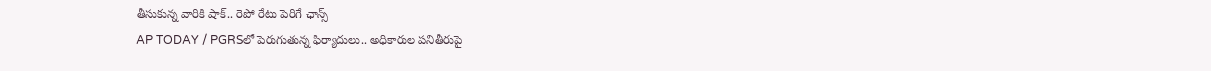తీసుకున్న వారికి షాక్‌.. రెపో రేటు పెరిగే ఛాన్స్‌
AP TODAY / PGRSలో పెరుగుతున్న ఫిర్యాదులు.. అధికారుల పనితీరుపై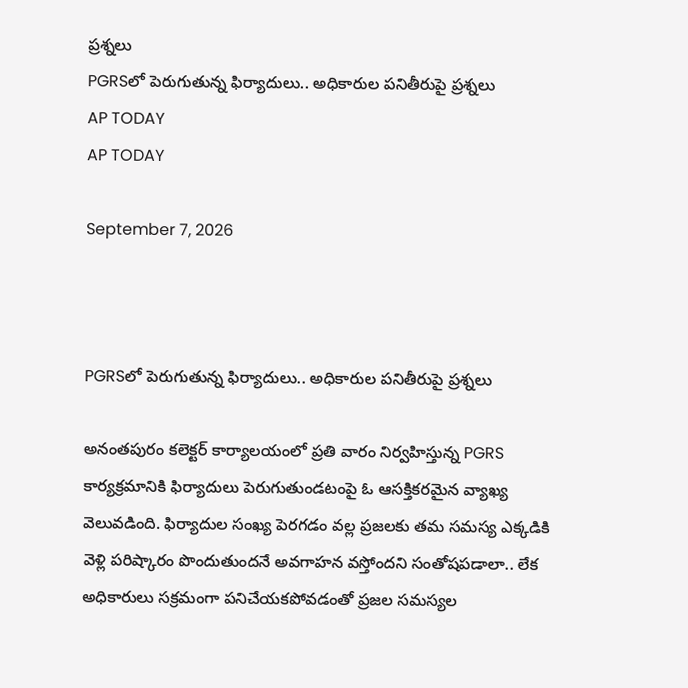ప్రశ్నలు
PGRSలో పెరుగుతున్న ఫిర్యాదులు.. అధికారుల పనితీరుపై ప్రశ్నలు
AP TODAY
AP TODAY

September 7, 2026



PGRSలో పెరుగుతున్న ఫిర్యాదులు.. అధికారుల పనితీరుపై ప్రశ్నలు

అనంతపురం కలెక్టర్ కార్యాలయంలో ప్రతి వారం నిర్వహిస్తున్న PGRS కార్యక్రమానికి ఫిర్యాదులు పెరుగుతుండటంపై ఓ ఆసక్తికరమైన వ్యాఖ్య వెలువడింది. ఫిర్యాదుల సంఖ్య పెరగడం వల్ల ప్రజలకు తమ సమస్య ఎక్కడికి వెళ్లి పరిష్కారం పొందుతుందనే అవగాహన వస్తోందని సంతోషపడాలా.. లేక అధికారులు సక్రమంగా పనిచేయకపోవడంతో ప్రజల సమస్యల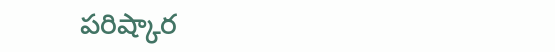పరిష్కార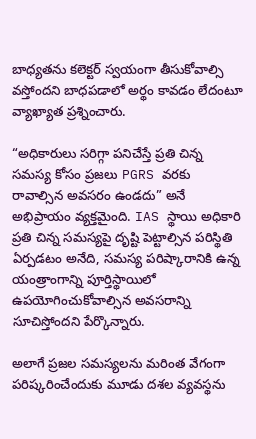బాధ్యతను కలెక్టర్ స్వయంగా తీసుకోవాల్సి వస్తోందని బాధపడాలో అర్థం కావడం లేదంటూ వ్యాఖ్యాత ప్రశ్నించారు.

“అధికారులు సరిగ్గా పనిచేస్తే ప్రతి చిన్న సమస్య కోసం ప్రజలు PGRS వరకు రావాల్సిన అవసరం ఉండదు” అనే అభిప్రాయం వ్యక్తమైంది. IAS స్థాయి అధికారి ప్రతి చిన్న సమస్యపై దృష్టి పెట్టాల్సిన పరిస్థితి ఏర్పడటం అనేది, సమస్య పరిష్కారానికి ఉన్న యంత్రాంగాన్ని పూర్తిస్థాయిలో ఉపయోగించుకోవాల్సిన అవసరాన్ని సూచిస్తోందని పేర్కొన్నారు.

అలాగే ప్రజల సమస్యలను మరింత వేగంగా పరిష్కరించేందుకు మూడు దశల వ్యవస్థను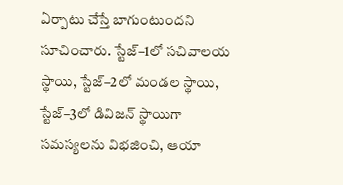ఏర్పాటు చేస్తే బాగుంటుందని సూచించారు. స్టేజ్–1లో సచివాలయ స్థాయి, స్టేజ్–2లో మండల స్థాయి, స్టేజ్–3లో డివిజన్ స్థాయిగా సమస్యలను విభజించి, ఆయా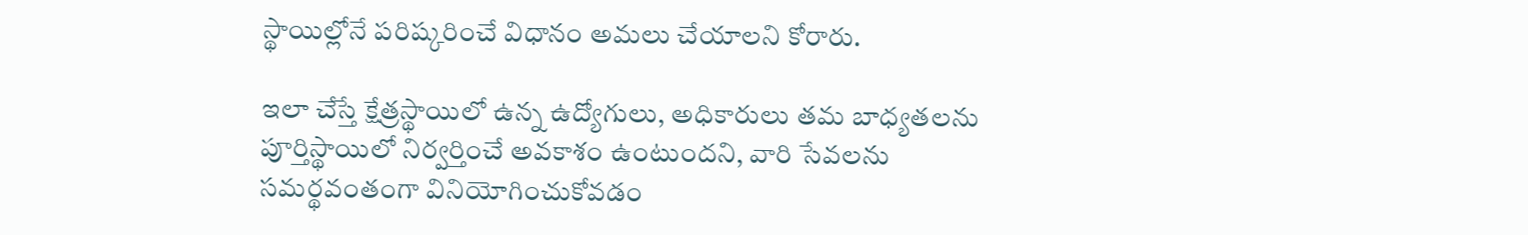స్థాయిల్లోనే పరిష్కరించే విధానం అమలు చేయాలని కోరారు.

ఇలా చేస్తే క్షేత్రస్థాయిలో ఉన్న ఉద్యోగులు, అధికారులు తమ బాధ్యతలను పూర్తిస్థాయిలో నిర్వర్తించే అవకాశం ఉంటుందని, వారి సేవలను సమర్థవంతంగా వినియోగించుకోవడం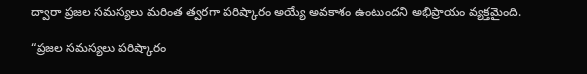ద్వారా ప్రజల సమస్యలు మరింత త్వరగా పరిష్కారం అయ్యే అవకాశం ఉంటుందని అభిప్రాయం వ్యక్తమైంది.

“ప్రజల సమస్యలు పరిష్కారం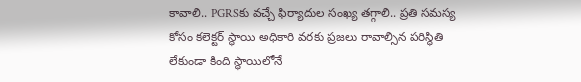కావాలి.. PGRSకు వచ్చే ఫిర్యాదుల సంఖ్య తగ్గాలి.. ప్రతి సమస్య కోసం కలెక్టర్ స్థాయి అధికారి వరకు ప్రజలు రావాల్సిన పరిస్థితి లేకుండా కింది స్థాయిలోనే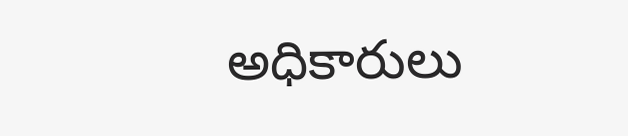అధికారులు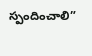స్పందించాలి”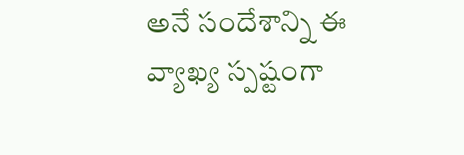అనే సందేశాన్ని ఈ వ్యాఖ్య స్పష్టంగా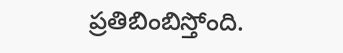ప్రతిబింబిస్తోంది.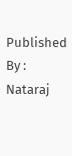Published By : Nataraj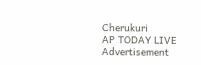Cherukuri
AP TODAY LIVE
Advertisement